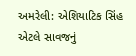અમરેલી: એશિયાટિક સિંહ એટલે સાવજનું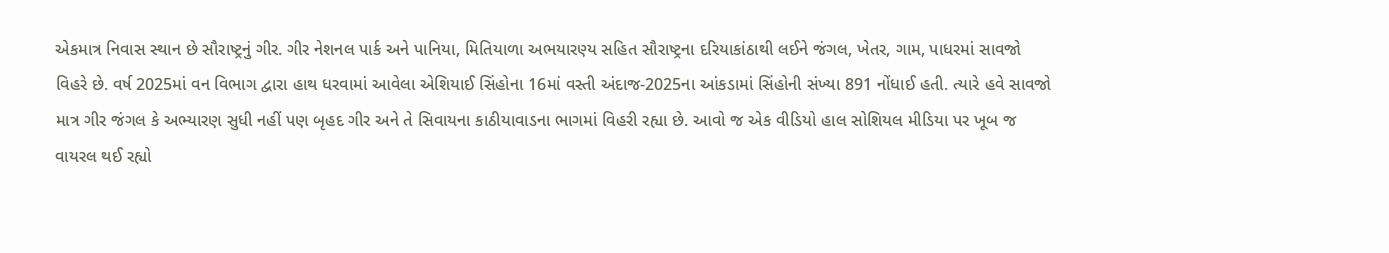એકમાત્ર નિવાસ સ્થાન છે સૌરાષ્ટ્રનું ગીર. ગીર નેશનલ પાર્ક અને પાનિયા, મિતિયાળા અભયારણ્ય સહિત સૌરાષ્ટ્રના દરિયાકાંઠાથી લઈને જંગલ, ખેતર, ગામ, પાધરમાં સાવજો વિહરે છે. વર્ષ 2025માં વન વિભાગ દ્વારા હાથ ધરવામાં આવેલા એશિયાઈ સિંહોના 16માં વસ્તી અંદાજ-2025ના આંકડામાં સિંહોની સંખ્યા 891 નોંધાઈ હતી. ત્યારે હવે સાવજો માત્ર ગીર જંગલ કે અભ્યારણ સુધી નહીં પણ બૃહદ ગીર અને તે સિવાયના કાઠીયાવાડના ભાગમાં વિહરી રહ્યા છે. આવો જ એક વીડિયો હાલ સોશિયલ મીડિયા પર ખૂબ જ વાયરલ થઈ રહ્યો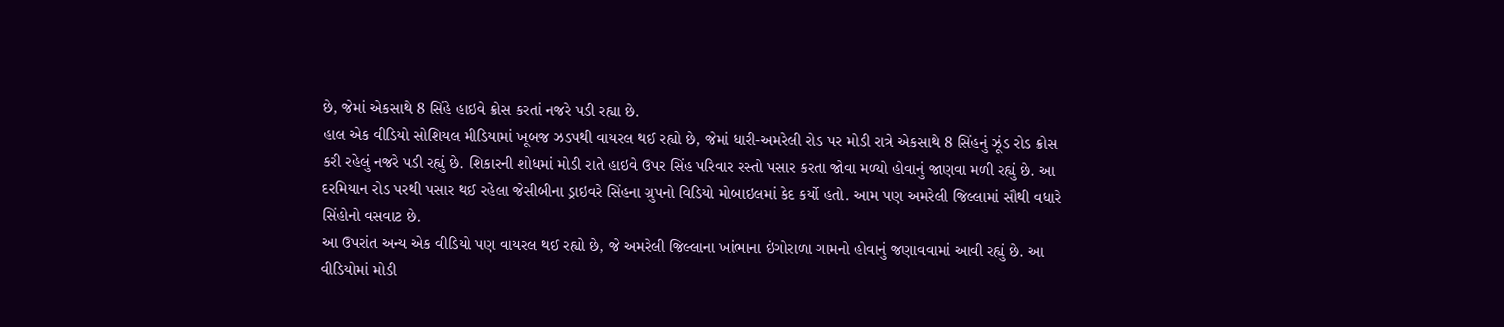છે, જેમાં એકસાથે 8 સિંહે હાઇવે ક્રોસ કરતાં નજરે પડી રહ્યા છે.
હાલ એક વીડિયો સોશિયલ મીડિયામાં ખૂબજ ઝડપથી વાયરલ થઈ રહ્યો છે, જેમાં ધારી-અમરેલી રોડ પર મોડી રાત્રે એકસાથે 8 સિંહનું ઝૂંડ રોડ ક્રોસ કરી રહેલું નજરે પડી રહ્યું છે. શિકારની શોધમાં મોડી રાતે હાઇવે ઉપર સિંહ પરિવાર રસ્તો પસાર કરતા જોવા મળ્યો હોવાનું જાણવા મળી રહ્યું છે. આ દરમિયાન રોડ પરથી પસાર થઈ રહેલા જેસીબીના ડ્રાઇવરે સિંહના ગ્રુપનો વિડિયો મોબાઇલમાં કેદ કર્યો હતો. આમ પણ અમરેલી જિલ્લામાં સૌથી વધારે સિંહોનો વસવાટ છે.
આ ઉપરાંત અન્ય એક વીડિયો પણ વાયરલ થઈ રહ્યો છે, જે અમરેલી જિલ્લાના ખાંભાના ઇંગોરાળા ગામનો હોવાનું જણાવવામાં આવી રહ્યું છે. આ વીડિયોમાં મોડી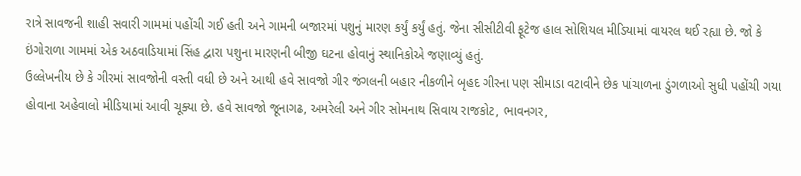રાત્રે સાવજની શાહી સવારી ગામમાં પહોંચી ગઈ હતી અને ગામની બજારમાં પશુનું મારણ કર્યું કર્યું હતું. જેના સીસીટીવી ફૂટેજ હાલ સોશિયલ મીડિયામાં વાયરલ થઈ રહ્યા છે. જો કે ઇંગોરાળા ગામમાં એક અઠવાડિયામાં સિંહ દ્વારા પશુના મારણની બીજી ઘટના હોવાનું સ્થાનિકોએ જણાવ્યું હતું.
ઉલ્લેખનીય છે કે ગીરમાં સાવજોની વસ્તી વધી છે અને આથી હવે સાવજો ગીર જંગલની બહાર નીકળીને બૃહદ ગીરના પણ સીમાડા વટાવીને છેક પાંચાળના ડુંગળાઓ સુધી પહોંચી ગયા હોવાના અહેવાલો મીડિયામાં આવી ચૂક્યા છે. હવે સાવજો જૂનાગઢ, અમરેલી અને ગીર સોમનાથ સિવાય રાજકોટ, ભાવનગર,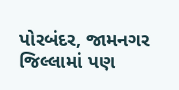પોરબંદર, જામનગર જિલ્લામાં પણ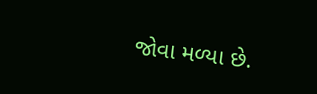જોવા મળ્યા છે.